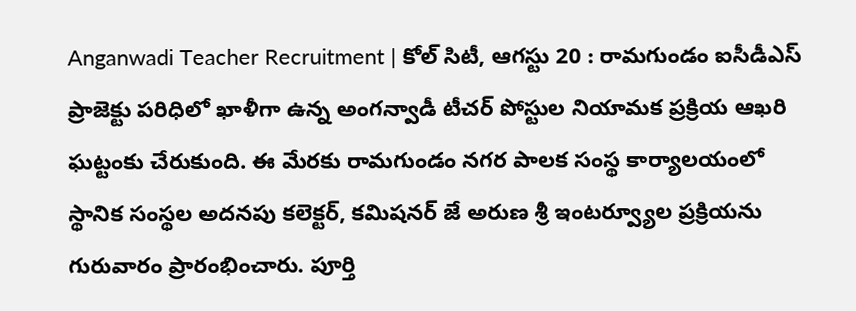Anganwadi Teacher Recruitment | కోల్ సిటీ, ఆగస్టు 20 : రామగుండం ఐసీడీఎస్ ప్రాజెక్టు పరిధిలో ఖాళీగా ఉన్న అంగన్వాడీ టీచర్ పోస్టుల నియామక ప్రక్రియ ఆఖరి ఘట్టంకు చేరుకుంది. ఈ మేరకు రామగుండం నగర పాలక సంస్థ కార్యాలయంలో స్థానిక సంస్థల అదనపు కలెక్టర్, కమిషనర్ జే అరుణ శ్రీ ఇంటర్వ్యూల ప్రక్రియను గురువారం ప్రారంభించారు. పూర్తి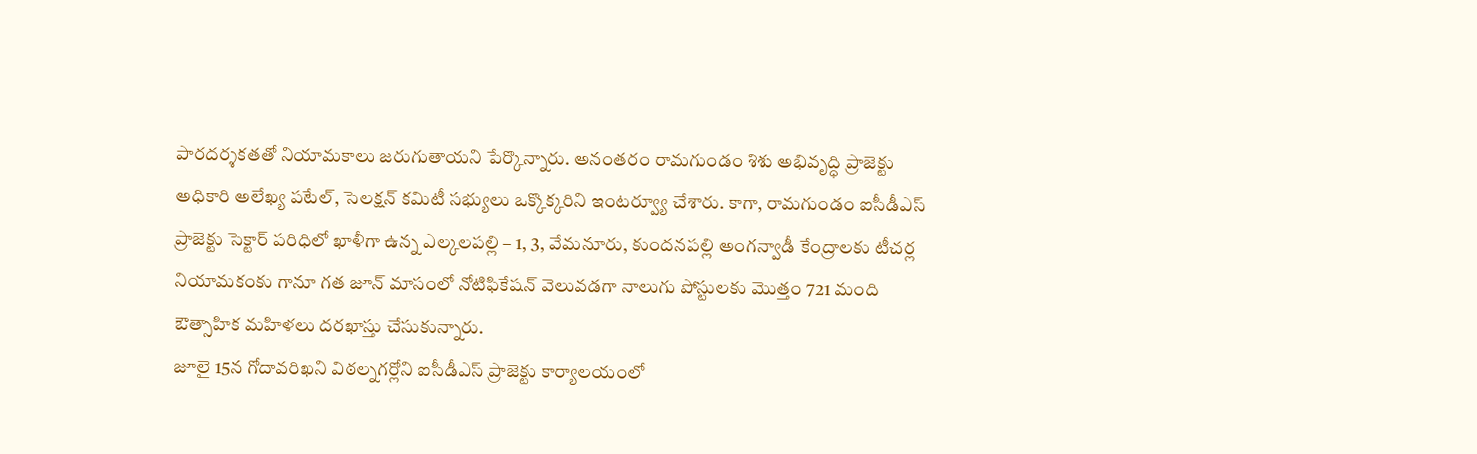పారదర్శకతతో నియామకాలు జరుగుతాయని పేర్కొన్నారు. అనంతరం రామగుండం శిశు అభివృద్ధి ప్రాజెక్టు అధికారి అలేఖ్య పటేల్, సెలక్షన్ కమిటీ సభ్యులు ఒక్కొక్కరిని ఇంటర్వ్యూ చేశారు. కాగా, రామగుండం ఐసీడీఎస్ ప్రాజెక్టు సెక్టార్ పరిధిలో ఖాళీగా ఉన్న ఎల్కలపల్లి – 1, 3, వేమనూరు, కుందనపల్లి అంగన్వాడీ కేంద్రాలకు టీచర్ల నియామకంకు గానూ గత జూన్ మాసంలో నోటిఫికేషన్ వెలువడగా నాలుగు పోస్టులకు మొత్తం 721 మంది ఔత్సాహిక మహిళలు దరఖాస్తు చేసుకున్నారు.
జూలై 15న గోదావరిఖని విఠల్నగర్లోని ఐసీడీఎస్ ప్రాజెక్టు కార్యాలయంలో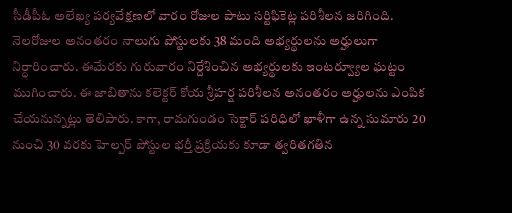సీడీపీఓ అలేఖ్య పర్యవేక్షణలో వారం రోజుల పాటు సర్టిఫికెట్ల పరిశీలన జరిగింది. నెలరోజుల అనంతరం నాలుగు పోస్టులకు 38 మంది అభ్యర్థులను అర్హులుగా నిర్ధారించారు. ఈమేరకు గురువారం నిర్దేశించిన అభ్యర్థులకు ఇంటర్వ్యూల ఘట్టం ముగించారు. ఈ జాబితాను కలెక్టర్ కోయ శ్రీహర్ష పరిశీలన అనంతరం అర్హులను ఎంపిక చేయనున్నట్లు తెలిపారు. కాగా, రామగుండం సెక్టార్ పరిధిలో ఖాళీగా ఉన్న సుమారు 20 నుంచి 30 వరకు హెల్పర్ పోస్టుల భర్తీ ప్రక్రియకు కూడా త్వరితగతిన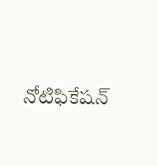నోటిఫికేషన్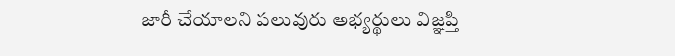జారీ చేయాలని పలువురు అభ్యర్థులు విజ్ఞప్తి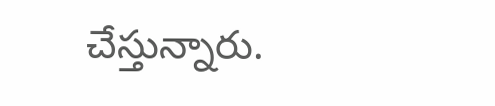చేస్తున్నారు.